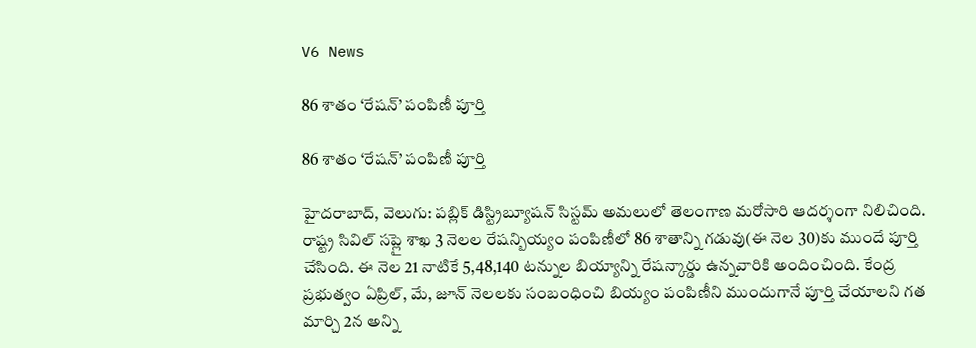V6 News

86 శాతం ‘రేషన్’ పంపిణీ పూర్తి

86 శాతం ‘రేషన్’ పంపిణీ పూర్తి

హైదరాబాద్, వెలుగు: పబ్లిక్ డిస్ట్రిబ్యూషన్ సిస్టమ్ అమలులో తెలంగాణ మరోసారి ఆదర్శంగా నిలిచింది. రాష్ట్ర సివిల్ సప్లై శాఖ 3 నెలల రేషన్బియ్యం పంపిణీలో 86 శాతాన్ని గడువు(ఈ నెల 30)కు ముందే పూర్తి చేసింది. ఈ నెల 21 నాటికే 5,48,140 టన్నుల బియ్యాన్ని రేషన్కార్డు ఉన్నవారికి అందించింది. కేంద్ర ప్రభుత్వం ఏప్రిల్, మే, జూన్ నెలలకు సంబంధించి బియ్యం పంపిణీని ముందుగానే పూర్తి చేయాలని గత మార్చి 2న అన్ని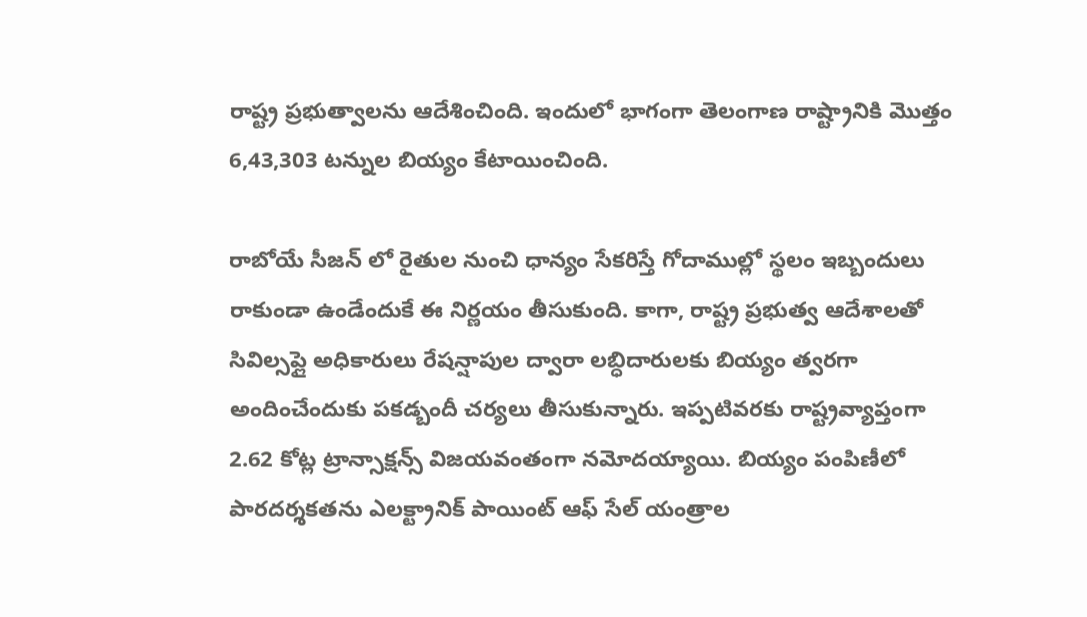రాష్ట్ర ప్రభుత్వాలను ఆదేశించింది. ఇందులో భాగంగా తెలంగాణ రాష్ట్రానికి మొత్తం 6,43,303 టన్నుల బియ్యం కేటాయించింది.

రాబోయే సీజన్‌ లో రైతుల నుంచి ధాన్యం సేకరిస్తే గోదాముల్లో స్థలం ఇబ్బందులు రాకుండా ఉండేందుకే ఈ నిర్ణయం తీసుకుంది. కాగా, రాష్ట్ర ప్రభుత్వ ఆదేశాలతో సివిల్సప్లై అధికారులు రేషన్షాపుల ద్వారా లబ్ధిదారులకు బియ్యం త్వరగా అందించేందుకు పకడ్బందీ చర్యలు తీసుకున్నారు. ఇప్పటివరకు రాష్ట్రవ్యాప్తంగా 2.62 కోట్ల ట్రాన్సాక్షన్స్ విజయవంతంగా నమోదయ్యాయి. బియ్యం పంపిణీలో పారదర్శకతను ఎలక్ట్రానిక్ పాయింట్ ఆఫ్ సేల్ యంత్రాల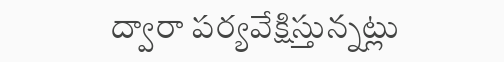ద్వారా పర్యవేక్షిస్తున్నట్లు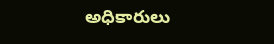అధికారులు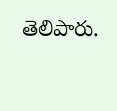తెలిపారు.